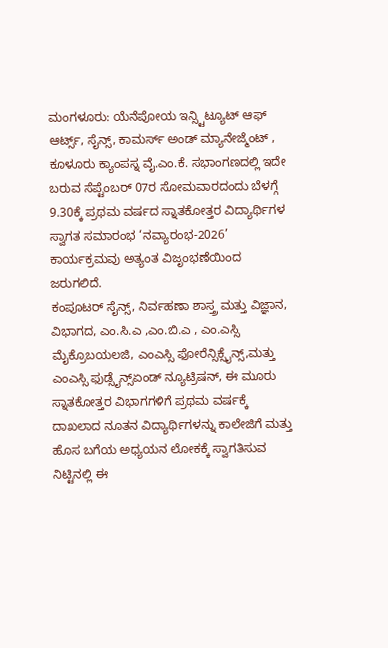ಮಂಗಳೂರು: ಯೆನೆಪೋಯ ಇನ್ಸ್ಟಿಟ್ಯೂಟ್ ಆಫ್ ಆರ್ಟ್ಸ್, ಸೈನ್ಸ್, ಕಾಮರ್ಸ್ ಅಂಡ್ ಮ್ಯಾನೇಜ್ಮೆಂಟ್ , ಕೂಳೂರು ಕ್ಯಾಂಪಸ್ನ ವೈ.ಎಂ.ಕೆ. ಸಭಾಂಗಣದಲ್ಲಿ ಇದೇ ಬರುವ ಸೆಪ್ಟೆಂಬರ್ 07ರ ಸೋಮವಾರದಂದು ಬೆಳಗ್ಗೆ 9.30ಕ್ಕೆ ಪ್ರಥಮ ವರ್ಷದ ಸ್ನಾತಕೋತ್ತರ ವಿದ್ಯಾರ್ಥಿಗಳ ಸ್ವಾಗತ ಸಮಾರಂಭ ‘ನವ್ಯಾರಂಭ-2026’ ಕಾರ್ಯಕ್ರಮವು ಅತ್ಯಂತ ವಿಜೃಂಭಣೆಯಿಂದ ಜರುಗಲಿದೆ.
ಕಂಪೂಟರ್ ಸೈನ್ಸ್, ನಿರ್ವಹಣಾ ಶಾಸ್ತ್ರ ಮತ್ತು ವಿಜ್ಞಾನ, ವಿಭಾಗದ, ಎಂ.ಸಿ.ಎ ,ಎಂ.ಬಿ.ಎ , ಎಂ.ಎಸ್ಸಿ ಮೈಕ್ರೊಬಯಲಜಿ, ಎಂಎಸ್ಸಿ ಫೋರೆನ್ಸಿಕ್ಸೈನ್ಸ್,ಮತ್ತು ಎಂಎಸ್ಸಿ ಫುಡ್ಸೈನ್ಸ್ಏಂಡ್ ನ್ಯೂಟ್ರಿಷನ್, ಈ ಮೂರು ಸ್ನಾತಕೋತ್ತರ ವಿಭಾಗಗಳಿಗೆ ಪ್ರಥಮ ವರ್ಷಕ್ಕೆ ದಾಖಲಾದ ನೂತನ ವಿದ್ಯಾರ್ಥಿಗಳನ್ನು ಕಾಲೇಜಿಗೆ ಮತ್ತು ಹೊಸ ಬಗೆಯ ಅಧ್ಯಯನ ಲೋಕಕ್ಕೆ ಸ್ವಾಗತಿಸುವ ನಿಟ್ಟಿನಲ್ಲಿ ಈ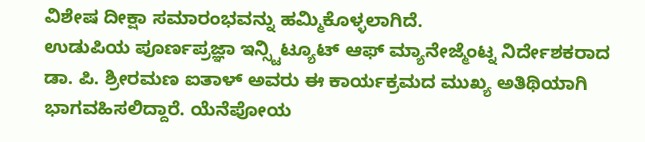ವಿಶೇಷ ದೀಕ್ಷಾ ಸಮಾರಂಭವನ್ನು ಹಮ್ಮಿಕೊಳ್ಳಲಾಗಿದೆ.
ಉಡುಪಿಯ ಪೂರ್ಣಪ್ರಜ್ಞಾ ಇನ್ಸ್ಟಿಟ್ಯೂಟ್ ಆಫ್ ಮ್ಯಾನೇಜ್ಮೆಂಟ್ನ ನಿರ್ದೇಶಕರಾದ ಡಾ. ಪಿ. ಶ್ರೀರಮಣ ಐತಾಳ್ ಅವರು ಈ ಕಾರ್ಯಕ್ರಮದ ಮುಖ್ಯ ಅತಿಥಿಯಾಗಿ ಭಾಗವಹಿಸಲಿದ್ದಾರೆ. ಯೆನೆಪೋಯ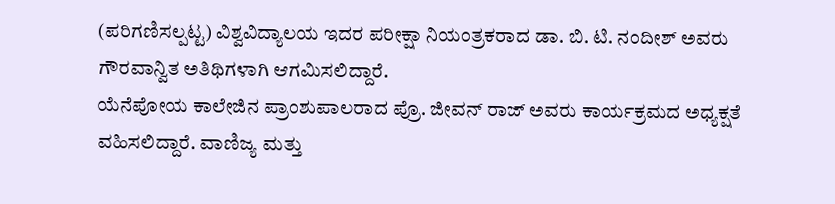(ಪರಿಗಣಿಸಲ್ಪಟ್ಟ) ವಿಶ್ವವಿದ್ಯಾಲಯ ಇದರ ಪರೀಕ್ಷಾ ನಿಯಂತ್ರಕರಾದ ಡಾ. ಬಿ. ಟಿ. ನಂದೀಶ್ ಅವರು ಗೌರವಾನ್ವಿತ ಅತಿಥಿಗಳಾಗಿ ಆಗಮಿಸಲಿದ್ದಾರೆ.
ಯೆನೆಪೋಯ ಕಾಲೇಜಿನ ಪ್ರಾಂಶುಪಾಲರಾದ ಪ್ರೊ. ಜೀವನ್ ರಾಜ್ ಅವರು ಕಾರ್ಯಕ್ರಮದ ಅಧ್ಯಕ್ಷತೆ ವಹಿಸಲಿದ್ದಾರೆ. ವಾಣಿಜ್ಯ ಮತ್ತು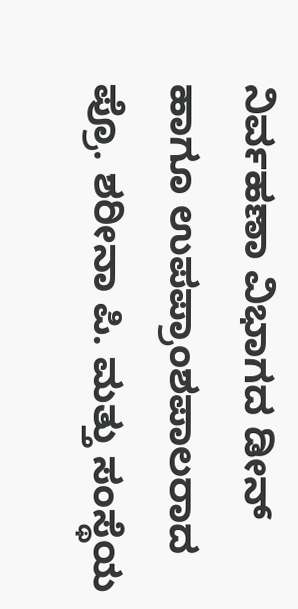ನಿರ್ವಹಣಾ ವಿಭಾಗದ ಡೀನ್ ಹಾಗೂ ಉಪಪ್ರಾಂಶಪಾಲರಾದ ಪ್ರೊ. ಶರೀನಾ ಪಿ. ಮತ್ತು ಸಂಸ್ಥೆಯ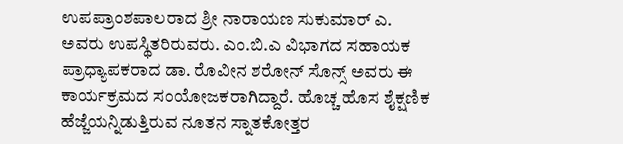ಉಪಪ್ರಾಂಶಪಾಲರಾದ ಶ್ರೀ ನಾರಾಯಣ ಸುಕುಮಾರ್ ಎ. ಅವರು ಉಪಸ್ಥಿತರಿರುವರು. ಎಂ.ಬಿ.ಎ ವಿಭಾಗದ ಸಹಾಯಕ ಪ್ರಾಧ್ಯಾಪಕರಾದ ಡಾ. ರೊವೀನ ಶರೋನ್ ಸೊನ್ಸ್ ಅವರು ಈ ಕಾರ್ಯಕ್ರಮದ ಸಂಯೋಜಕರಾಗಿದ್ದಾರೆ. ಹೊಚ್ಚ ಹೊಸ ಶೈಕ್ಷಣಿಕ ಹೆಜ್ಜೆಯನ್ನಿಡುತ್ತಿರುವ ನೂತನ ಸ್ನಾತಕೋತ್ತರ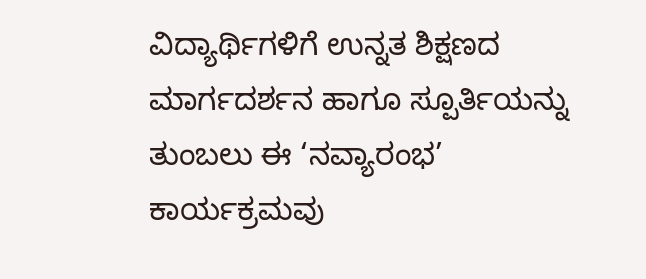ವಿದ್ಯಾರ್ಥಿಗಳಿಗೆ ಉನ್ನತ ಶಿಕ್ಷಣದ ಮಾರ್ಗದರ್ಶನ ಹಾಗೂ ಸ್ಪೂರ್ತಿಯನ್ನು ತುಂಬಲು ಈ ‘ನವ್ಯಾರಂಭ’ ಕಾರ್ಯಕ್ರಮವು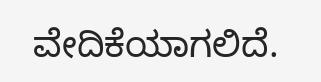ವೇದಿಕೆಯಾಗಲಿದೆ.